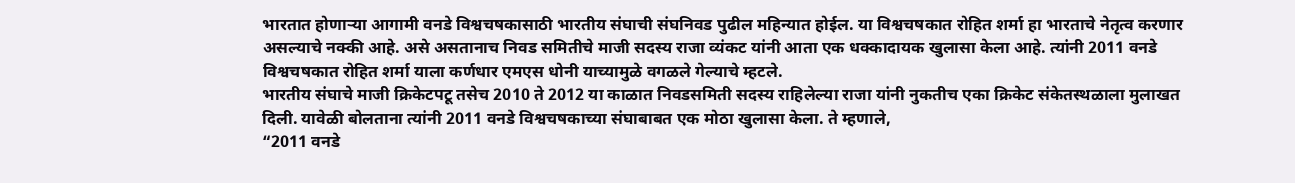भारतात होणाऱ्या आगामी वनडे विश्वचषकासाठी भारतीय संघाची संघनिवड पुढील महिन्यात होईल. या विश्वचषकात रोहित शर्मा हा भारताचे नेतृत्व करणार असल्याचे नक्की आहे. असे असतानाच निवड समितीचे माजी सदस्य राजा व्यंकट यांनी आता एक धक्कादायक खुलासा केला आहे. त्यांनी 2011 वनडे विश्वचषकात रोहित शर्मा याला कर्णधार एमएस धोनी याच्यामुळे वगळले गेल्याचे म्हटले.
भारतीय संघाचे माजी क्रिकेटपटू तसेच 2010 ते 2012 या काळात निवडसमिती सदस्य राहिलेल्या राजा यांनी नुकतीच एका क्रिकेट संकेतस्थळाला मुलाखत दिली. यावेळी बोलताना त्यांनी 2011 वनडे विश्वचषकाच्या संघाबाबत एक मोठा खुलासा केला. ते म्हणाले,
“2011 वनडे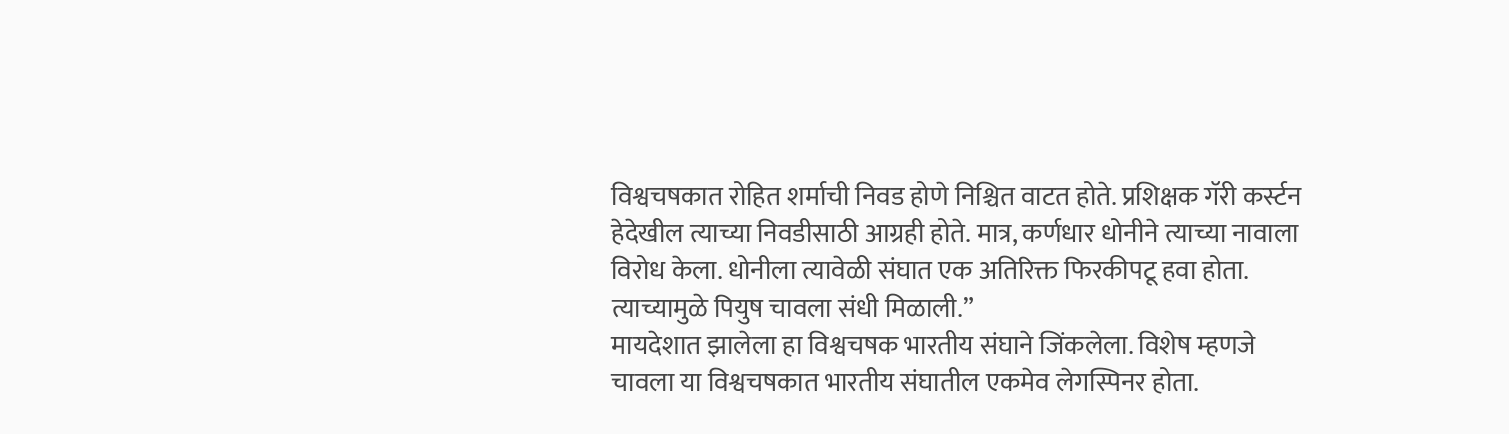विश्वचषकात रोहित शर्माची निवड होणे निश्चित वाटत होते. प्रशिक्षक गॅरी कर्स्टन हेदेखील त्याच्या निवडीसाठी आग्रही होते. मात्र, कर्णधार धोनीने त्याच्या नावाला विरोध केला. धोनीला त्यावेळी संघात एक अतिरिक्त फिरकीपटू हवा होता. त्याच्यामुळे पियुष चावला संधी मिळाली.”
मायदेशात झालेला हा विश्वचषक भारतीय संघाने जिंकलेला. विशेष म्हणजे चावला या विश्वचषकात भारतीय संघातील एकमेव लेगस्पिनर होता.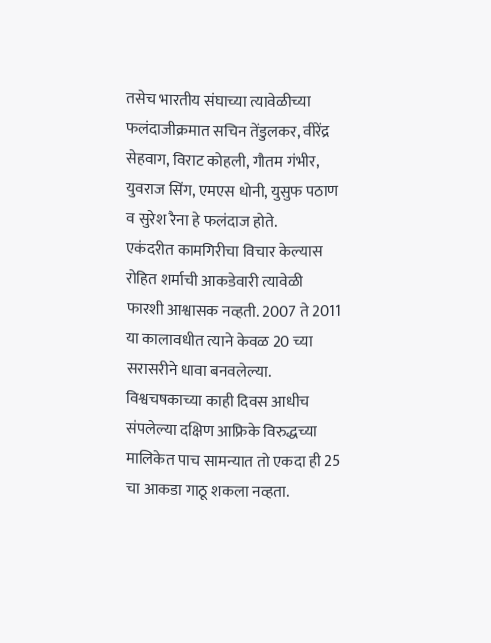तसेच भारतीय संघाच्या त्यावेळीच्या फलंदाजीक्रमात सचिन तेंडुलकर, वीरेंद्र सेहवाग, विराट कोहली, गौतम गंभीर, युवराज सिंग, एमएस धोनी, युसुफ पठाण व सुरेश रैना हे फलंदाज होते.
एकंदरीत कामगिरीचा विचार केल्यास रोहित शर्माची आकडेवारी त्यावेळी फारशी आश्वासक नव्हती. 2007 ते 2011 या कालावधीत त्याने केवळ 20 च्या सरासरीने धावा बनवलेल्या. विश्वचषकाच्या काही दिवस आधीच संपलेल्या दक्षिण आफ्रिके विरुद्धच्या मालिकेत पाच सामन्यात तो एकदा ही 25 चा आकडा गाठू शकला नव्हता.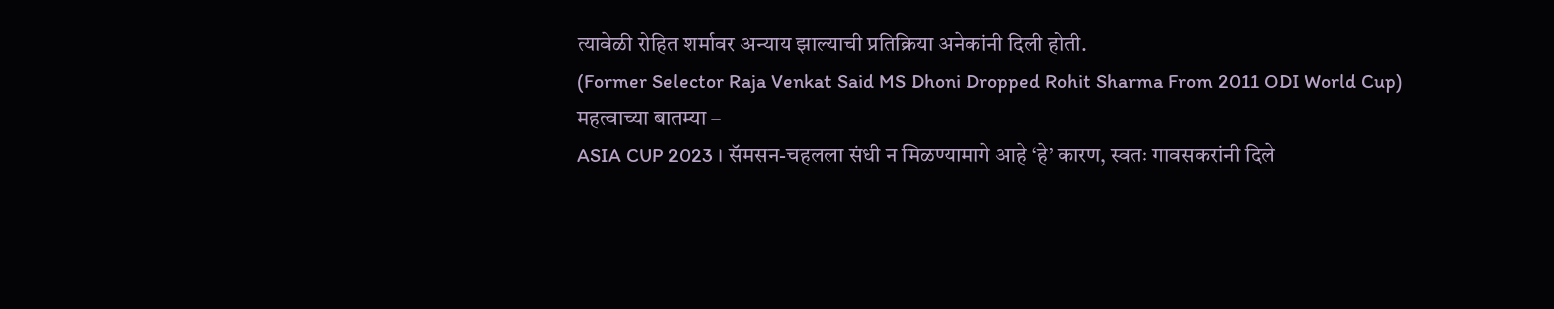त्यावेळी रोहित शर्मावर अन्याय झाल्याची प्रतिक्रिया अनेकांनी दिली होती.
(Former Selector Raja Venkat Said MS Dhoni Dropped Rohit Sharma From 2011 ODI World Cup)
महत्वाच्या बातम्या –
ASIA CUP 2023 । सॅमसन-चहलला संधी न मिळण्यामागे आहे ‘हे’ कारण, स्वतः गावसकरांनी दिले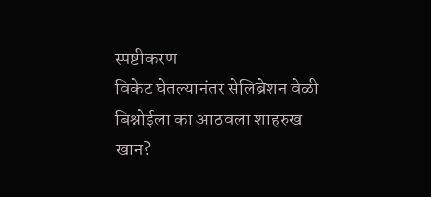स्पष्टीकरण
विकेट घेतल्यानंतर सेलिब्रेशन वेळी बिश्नोईला का आठवला शाहरुख खान?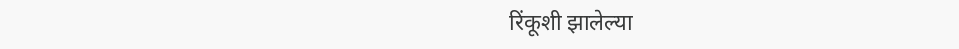रिंकूशी झालेल्या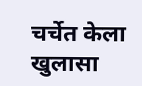चर्चेत केला खुलासा